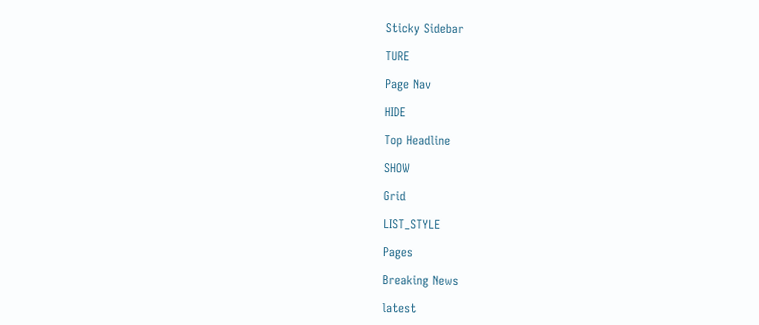Sticky Sidebar

TURE

Page Nav

HIDE

Top Headline

SHOW

Grid

LIST_STYLE

Pages

Breaking News

latest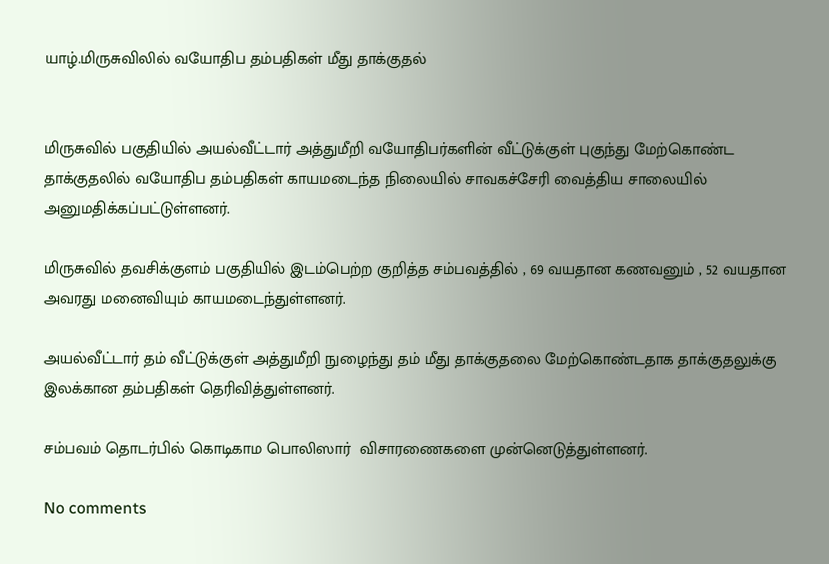யாழ்.மிருசுவிலில் வயோதிப தம்பதிகள் மீது தாக்குதல்


மிருசுவில் பகுதியில் அயல்வீட்டார் அத்துமீறி வயோதிபர்களின் வீட்டுக்குள் புகுந்து மேற்கொண்ட தாக்குதலில் வயோதிப தம்பதிகள் காயமடைந்த நிலையில் சாவகச்சேரி வைத்திய சாலையில் அனுமதிக்கப்பட்டுள்ளனர்.

மிருசுவில் தவசிக்குளம் பகுதியில் இடம்பெற்ற குறித்த சம்பவத்தில் , 69 வயதான கணவனும் , 52 வயதான அவரது மனைவியும் காயமடைந்துள்ளனர்.

அயல்வீட்டார் தம் வீட்டுக்குள் அத்துமீறி நுழைந்து தம் மீது தாக்குதலை மேற்கொண்டதாக தாக்குதலுக்கு இலக்கான தம்பதிகள் தெரிவித்துள்ளனர்.

சம்பவம் தொடர்பில் கொடிகாம பொலிஸார்  விசாரணைகளை முன்னெடுத்துள்ளனர்.

No comments